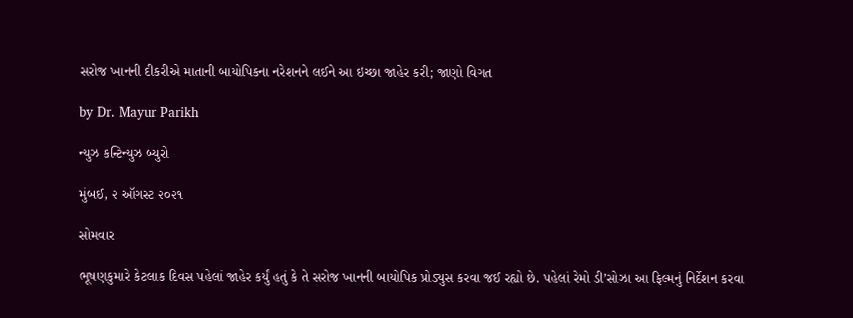સરોજ ખાનની દીકરીએ માતાની બાયોપિકના નરેશનને લઈને આ ઇચ્છા જાહેર કરી; જાણો વિગત

by Dr. Mayur Parikh

ન્યુઝ કન્ટિન્યુઝ બ્યુરો

મુંબઈ, ૨ ઑગસ્ટ ૨૦૨૧

સોમવાર

ભૂષણકુમારે કેટલાક દિવસ પહેલાં જાહેર કર્યું હતું કે તે સરોજ ખાનની બાયોપિક પ્રોડ્યુસ કરવા જઈ રહ્યો છે. પહેલાં રેમો ડી’સોઝા આ ફિલ્મનું નિર્દેશન કરવા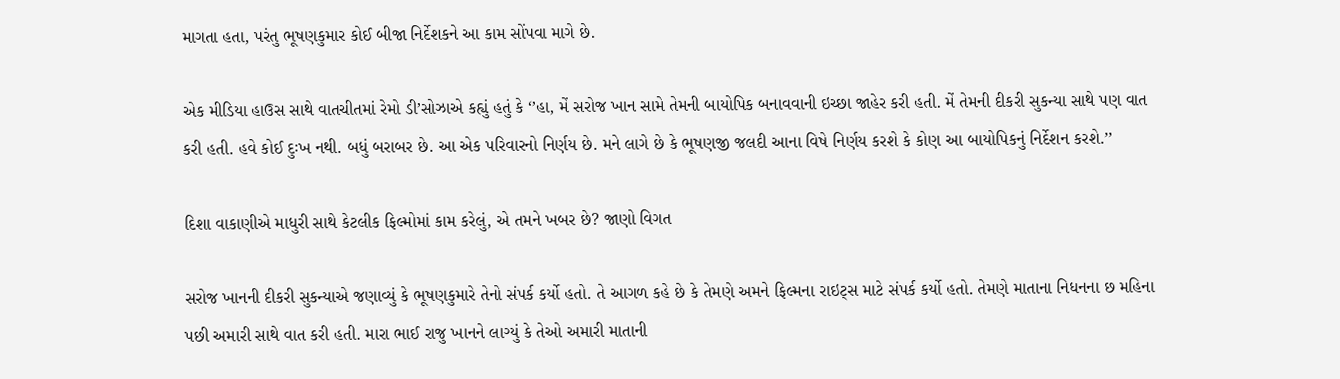માગતા હતા, પરંતુ ભૂષણકુમાર કોઈ બીજા નિર્દેશકને આ કામ સોંપવા માગે છે.

એક મીડિયા હાઉસ સાથે વાતચીતમાં રેમો ડી’સોઝાએ કહ્યું હતું કે ‘’હા, મેં સરોજ ખાન સામે તેમની બાયોપિક બનાવવાની ઇચ્છા જાહેર કરી હતી. મેં તેમની દીકરી સુકન્યા સાથે પણ વાત કરી હતી. હવે કોઈ દુઃખ નથી. બધું બરાબર છે. આ એક પરિવારનો નિર્ણય છે. મને લાગે છે કે ભૂષણજી જલદી આના વિષે નિર્ણય કરશે કે કોણ આ બાયોપિકનું નિર્દેશન કરશે.’’

દિશા વાકાણીએ માધુરી સાથે કેટલીક ફિલ્મોમાં કામ કરેલું, એ તમને ખબર છે? જાણો વિગત

સરોજ ખાનની દીકરી સુકન્યાએ જણાવ્યું કે ભૂષણકુમારે તેનો સંપર્ક કર્યો હતો. તે આગળ કહે છે કે તેમણે અમને ફિલ્મના રાઇટ્સ માટે સંપર્ક કર્યો હતો. તેમણે માતાના નિધનના છ મહિના પછી અમારી સાથે વાત કરી હતી. મારા ભાઈ રાજુ ખાનને લાગ્યું કે તેઓ અમારી માતાની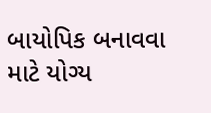બાયોપિક બનાવવા માટે યોગ્ય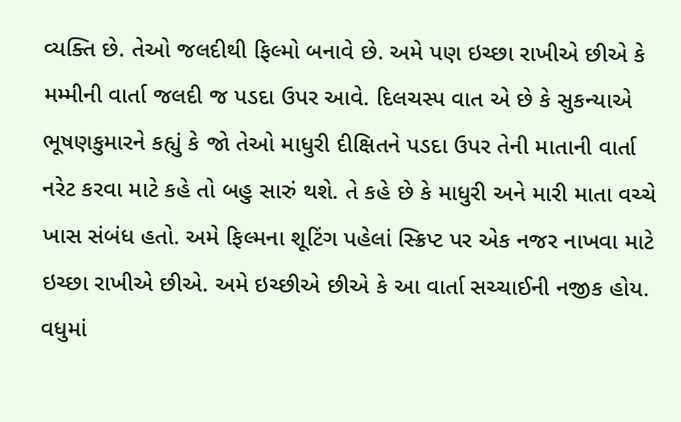વ્યક્તિ છે. તેઓ જલદીથી ફિલ્મો બનાવે છે. અમે પણ ઇચ્છા રાખીએ છીએ કે મમ્મીની વાર્તા જલદી જ પડદા ઉપર આવે. દિલચસ્પ વાત એ છે કે સુકન્યાએ ભૂષણકુમારને કહ્યું કે જો તેઓ માધુરી દીક્ષિતને પડદા ઉપર તેની માતાની વાર્તા નરેટ કરવા માટે કહે તો બહુ સારું થશે. તે કહે છે કે માધુરી અને મારી માતા વચ્ચે ખાસ સંબંધ હતો. અમે ફિલ્મના શૂટિંગ પહેલાં સ્ક્રિપ્ટ પર એક નજર નાખવા માટે ઇચ્છા રાખીએ છીએ. અમે ઇચ્છીએ છીએ કે આ વાર્તા સચ્ચાઈની નજીક હોય. વધુમાં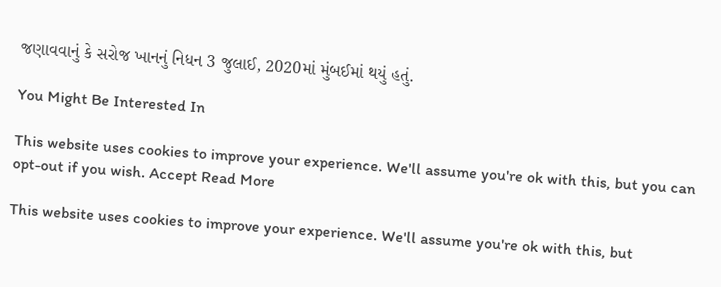જણાવવાનું કે સરોજ ખાનનું નિધન 3 જુલાઈ, 2020માં મુંબઈમાં થયું હતું.

You Might Be Interested In

This website uses cookies to improve your experience. We'll assume you're ok with this, but you can opt-out if you wish. Accept Read More

This website uses cookies to improve your experience. We'll assume you're ok with this, but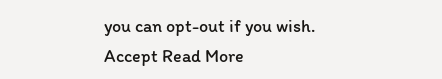you can opt-out if you wish. Accept Read More